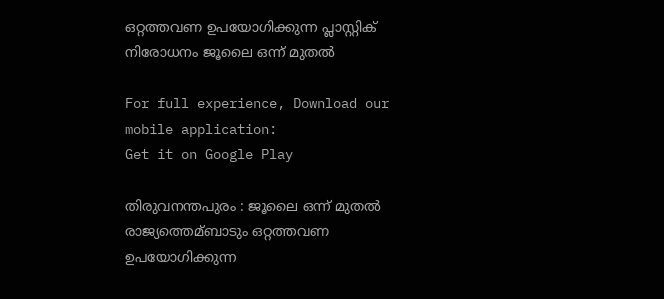ഒറ്റത്തവണ ഉപയോഗിക്കുന്ന പ്ലാസ്റ്റിക് നിരോധനം ജൂലൈ ഒന്ന് മുതല്‍

For full experience, Download our mobile application:
Get it on Google Play

തിരുവനന്തപുരം : ജൂലൈ ഒന്ന് മുതല്‍ രാജ്യത്തെമ്ബാടും ഒറ്റത്തവണ ഉപയോഗിക്കുന്ന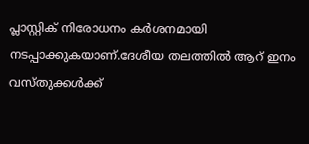പ്ലാസ്റ്റിക് നിരോധനം കര്‍ശനമായി നടപ്പാക്കുകയാണ്.ദേശീയ തലത്തില്‍ ആറ് ഇനം വസ്തുക്കള്‍ക്ക്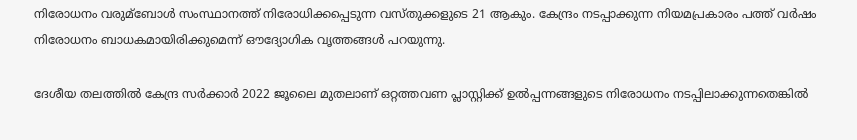നിരോധനം വരുമ്ബോള്‍ സംസ്ഥാനത്ത് നിരോധിക്കപ്പെടുന്ന വസ്തുക്കളുടെ 21 ആകും. കേന്ദ്രം നടപ്പാക്കുന്ന നിയമപ്രകാരം പത്ത് വര്‍ഷം നിരോധനം ബാധകമായിരിക്കുമെന്ന് ഔദ്യോഗിക വൃത്തങ്ങള്‍ പറയുന്നു.

ദേശീയ തലത്തില്‍ കേന്ദ്ര സര്‍ക്കാര്‍ 2022 ജൂലൈ മുതലാണ് ഒറ്റത്തവണ പ്ലാസ്റ്റിക്ക് ഉല്‍പ്പന്നങ്ങളുടെ നിരോധനം നടപ്പിലാക്കുന്നതെങ്കില്‍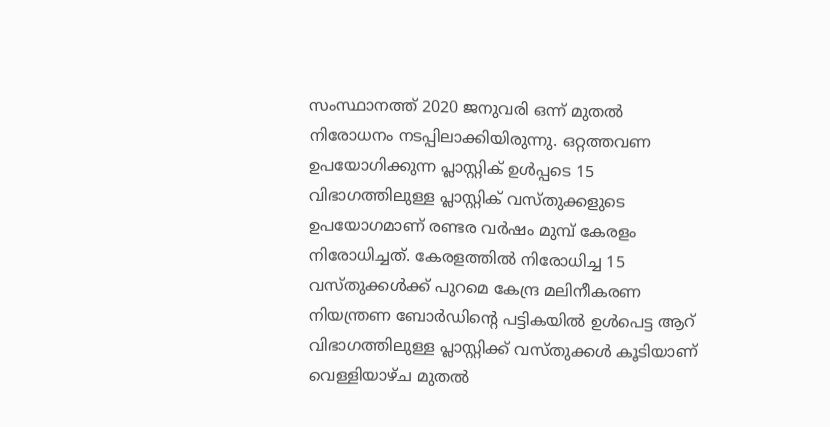സംസ്ഥാനത്ത് 2020 ജനുവരി ഒന്ന് മുതല്‍ നിരോധനം നടപ്പിലാക്കിയിരുന്നു. ഒറ്റത്തവണ ഉപയോഗിക്കുന്ന പ്ലാസ്റ്റിക് ഉള്‍പ്പടെ 15 വിഭാഗത്തിലുള്ള പ്ലാസ്റ്റിക് വസ്തുക്കളുടെ ഉപയോഗമാണ് രണ്ടര വര്‍ഷം മുമ്പ് കേരളം നിരോധിച്ചത്. കേരളത്തില്‍ നിരോധിച്ച 15 വസ്തുക്കള്‍ക്ക് പുറമെ കേന്ദ്ര മലിനീകരണ നിയന്ത്രണ ബോര്‍ഡിന്റെ പട്ടികയില്‍ ഉള്‍പെട്ട ആറ് വിഭാഗത്തിലുള്ള പ്ലാസ്റ്റിക്ക് വസ്തുക്കള്‍ കൂടിയാണ് വെള്ളിയാഴ്ച മുതല്‍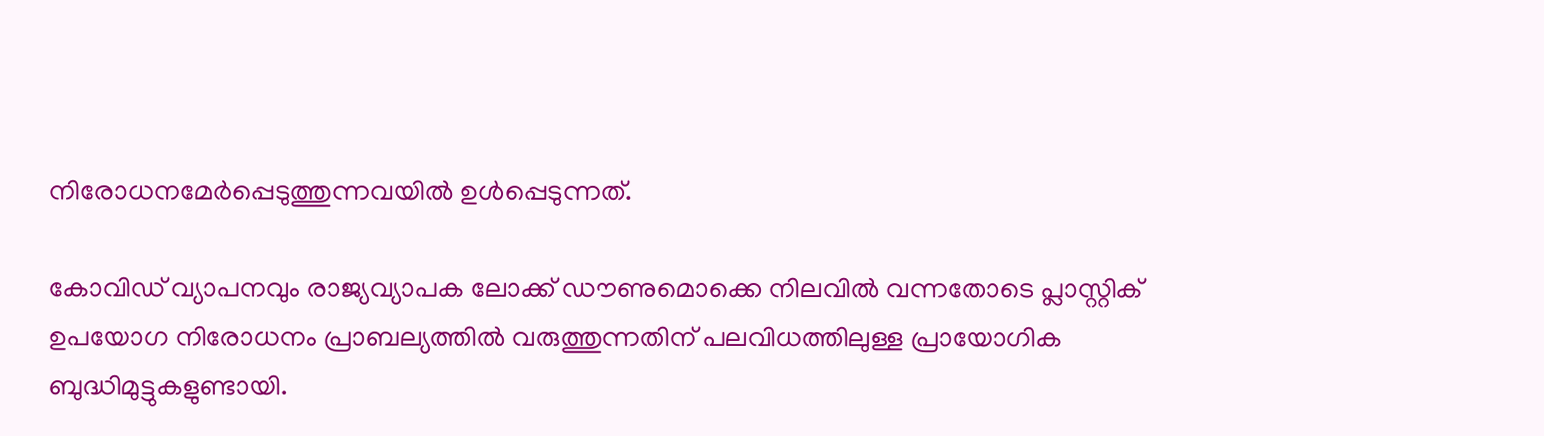നിരോധനമേര്‍പ്പെടുത്തുന്നവയില്‍ ഉള്‍പ്പെടുന്നത്.

കോവിഡ് വ്യാപനവും രാജ്യവ്യാപക ലോക്ക് ഡൗണുമൊക്കെ നിലവില്‍ വന്നതോടെ പ്ലാസ്റ്റിക് ഉപയോഗ നിരോധനം പ്രാബല്യത്തില്‍ വരുത്തുന്നതിന് പലവിധത്തിലുള്ള പ്രായോഗിക ബുദ്ധിമുട്ടുകളുണ്ടായി.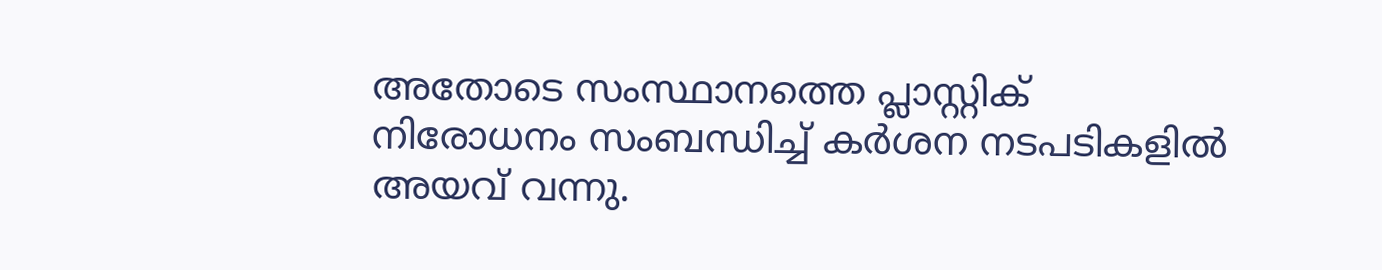അതോടെ സംസ്ഥാനത്തെ പ്ലാസ്റ്റിക് നിരോധനം സംബന്ധിച്ച്‌ കര്‍ശന നടപടികളില്‍ അയവ് വന്നു.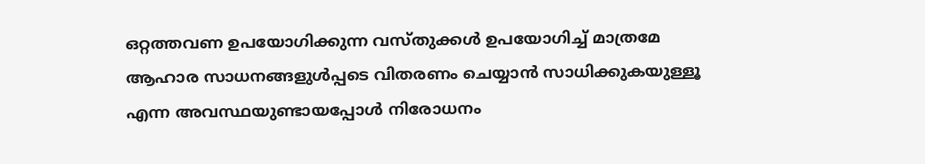ഒറ്റത്തവണ ഉപയോഗിക്കുന്ന വസ്തുക്കള്‍ ഉപയോഗിച്ച്‌ മാത്രമേ ആഹാര സാധനങ്ങളുള്‍പ്പടെ വിതരണം ചെയ്യാന്‍ സാധിക്കുകയുള്ളൂ എന്ന അവസ്ഥയുണ്ടായപ്പോള്‍ നിരോധനം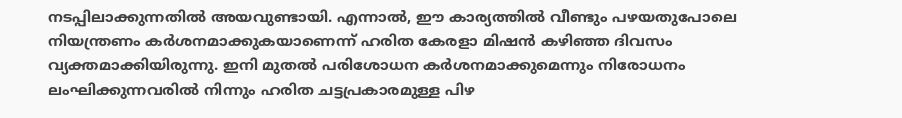നടപ്പിലാക്കുന്നതില്‍ അയവുണ്ടായി. എന്നാല്‍, ഈ കാര്യത്തില്‍ വീണ്ടും പഴയതുപോലെ നിയന്ത്രണം കര്‍ശനമാക്കുകയാണെന്ന് ഹരിത കേരളാ മിഷന്‍ കഴിഞ്ഞ ദിവസം വ്യക്തമാക്കിയിരുന്നു. ഇനി മുതല്‍ പരിശോധന കര്‍ശനമാക്കുമെന്നും നിരോധനം ലംഘിക്കുന്നവരില്‍ നിന്നും ഹരിത ചട്ടപ്രകാരമുള്ള പിഴ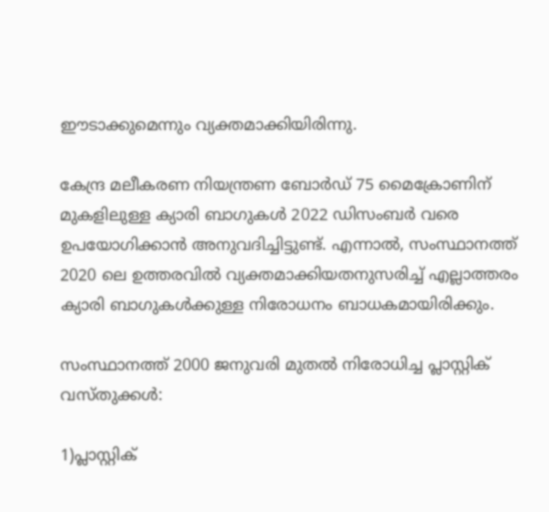ഈടാക്കുമെന്നും വ്യക്തമാക്കിയിരിന്നു.

കേന്ദ്ര മലീകരണ നിയന്ത്രണ ബോര്‍ഡ് 75 മൈക്രോണിന് മുകളിലുള്ള ക്യാരി ബാഗുകള്‍ 2022 ഡിസംബര്‍ വരെ ഉപയോഗിക്കാന്‍ അനുവദിച്ചിട്ടുണ്ട്. എന്നാല്‍, സംസ്ഥാനത്ത് 2020 ലെ ഉത്തരവില്‍ വ്യക്തമാക്കിയതനുസരിച്ച്‌ എല്ലാത്തരം ക്യാരി ബാഗുകള്‍ക്കുള്ള നിരോധനം ബാധകമായിരിക്കും.

സംസ്ഥാനത്ത് 2000 ജനുവരി മുതല്‍ നിരോധിച്ച പ്ലാസ്റ്റിക് വസ്തുക്കള്‍:

1)പ്ലാസ്റ്റിക്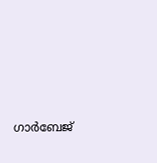ഗാര്‍ബേജ്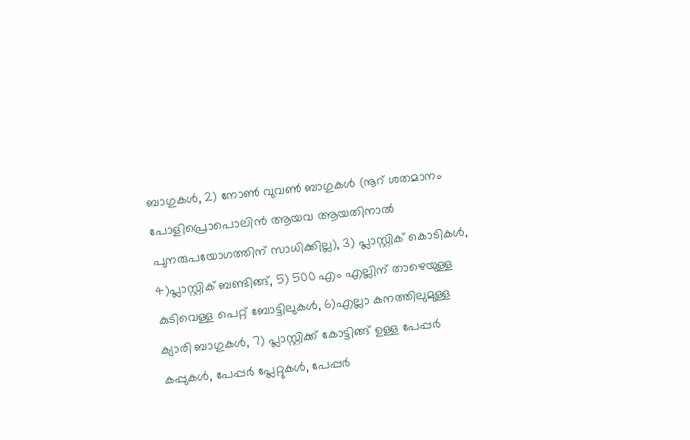ബാഗുകള്‍, 2) നോണ്‍ വുവണ്‍ ബാഗുകള്‍ (നൂറ് ശതമാനം പോളിപ്രൊപൊലിന്‍ ആയവ ആയതിനാല്‍ പുനരുപയോഗത്തിന് സാധിക്കില്ല), 3) പ്ലാസ്റ്റിക് കൊടികള്‍, 4)പ്ലാസ്റ്റിക് ബണ്ടിങ്ങ്, 5) 500 എം എല്ലിന് താഴെയുള്ള കുടിവെള്ള പെറ്റ് ബോട്ടിലുകള്‍, 6)എല്ലാ കനത്തിലുമുള്ള ക്യാരി ബാഗുകള്‍, 7) പ്ലാസ്റ്റിക്ക് കോട്ടിങ്ങ് ഉള്ള പേപ്പര്‍ കപ്പുകള്‍, പേപ്പര്‍ പ്ലേറ്റുകള്‍, പേപ്പര്‍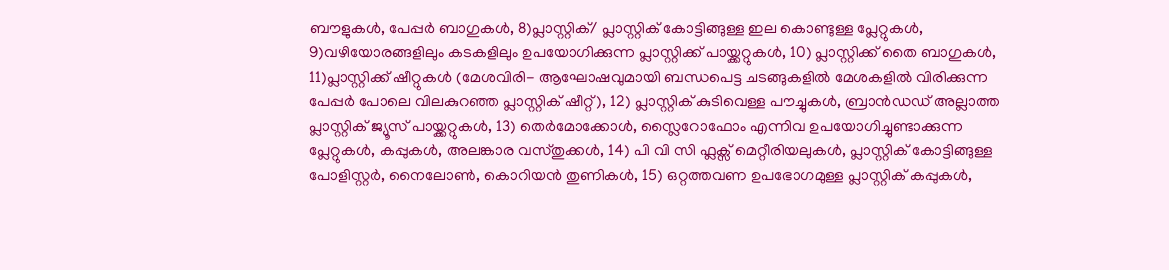ബൗളുകള്‍, പേപ്പര്‍ ബാഗുകള്‍, 8)പ്ലാസ്റ്റിക്/ പ്ലാസ്റ്റിക് കോട്ടിങ്ങുള്ള ഇല കൊണ്ടുള്ള പ്ലേറ്റുകള്‍, 9)വഴിയോരങ്ങളിലും കടകളിലും ഉപയോഗിക്കുന്ന പ്ലാസ്റ്റിക്ക് പായ്ക്കറ്റുകള്‍, 10) പ്ലാസ്റ്റിക്ക് തൈ ബാഗുകള്‍, 11)പ്ലാസ്റ്റിക്ക് ഷീറ്റുകള്‍ (മേശവിരി- ആഘോഷവുമായി ബന്ധപെട്ട ചടങ്ങുകളില്‍ മേശകളില്‍ വിരിക്കുന്ന പേപ്പര്‍ പോലെ വിലകുറഞ്ഞ പ്ലാസ്റ്റിക് ഷീറ്റ്), 12) പ്ലാസ്റ്റിക് കുടിവെള്ള പൗച്ചുകള്‍, ബ്രാന്‍ഡഡ് അല്ലാത്ത പ്ലാസ്റ്റിക് ജ്യൂസ് പായ്ക്കറ്റുകള്‍, 13) തെര്‍മോക്കോള്‍, സ്ലൈറോഫോം എന്നിവ ഉപയോഗിച്ചുണ്ടാക്കുന്ന പ്ലേറ്റുകള്‍, കപ്പുകള്‍, അലങ്കാര വസ്തുക്കള്‍, 14) പി വി സി ഫ്ലക്സ് മെറ്റീരിയലുകള്‍, പ്ലാസ്റ്റിക് കോട്ടിങ്ങുള്ള പോളിസ്റ്റര്‍, നൈലോണ്‍, കൊറിയന്‍ തുണികള്‍, 15) ഒറ്റത്തവണ ഉപഭോഗമുള്ള പ്ലാസ്റ്റിക് കപ്പുകള്‍,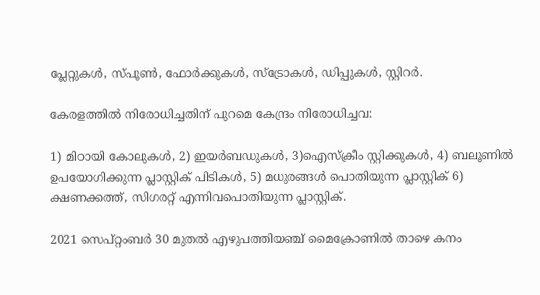പ്ലേറ്റുകള്‍, സ്പൂണ്‍, ഫോര്‍ക്കുകള്‍, സ്ട്രോകള്‍, ഡിപ്പുകള്‍, സ്റ്റിറര്‍.

കേരളത്തില്‍ നിരോധിച്ചതിന് പുറമെ കേന്ദ്രം നിരോധിച്ചവ:

1) മിഠായി കോലുകള്‍, 2) ഇയര്‍ബഡുകള്‍, 3)ഐസ്ക്രീം സ്റ്റിക്കുകള്‍, 4) ബലൂണില്‍ ഉപയോഗിക്കുന്ന പ്ലാസ്റ്റിക് പിടികള്‍, 5) മധുരങ്ങള്‍ പൊതിയുന്ന പ്ലാസ്റ്റിക് 6) ക്ഷണക്കത്ത്, സിഗരറ്റ് എന്നിവപൊതിയുന്ന പ്ലാസ്റ്റിക്.

2021 സെപ്റ്റംബര്‍ 30 മുതല്‍ എഴുപത്തിയഞ്ച് മൈക്രോണില്‍ താഴെ കനം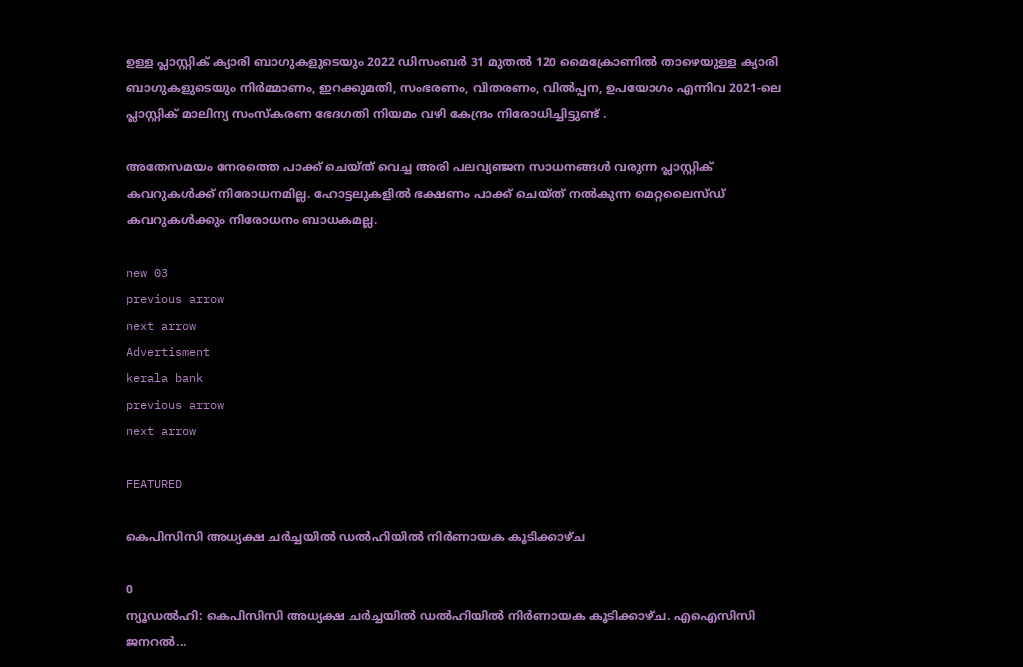ഉള്ള പ്ലാസ്റ്റിക് ക്യാരി ബാഗുകളുടെയും 2022 ഡിസംബര്‍ 31 മുതല്‍ 120 മൈക്രോണില്‍ താഴെയുള്ള ക്യാരി ബാഗുകളുടെയും നിര്‍മ്മാണം, ഇറക്കുമതി, സംഭരണം, വിതരണം, വില്‍പ്പന, ഉപയോഗം എന്നിവ 2021-ലെ പ്ലാസ്റ്റിക് മാലിന്യ സംസ്കരണ ഭേദഗതി നിയമം വഴി കേന്ദ്രം നിരോധിച്ചിട്ടുണ്ട് .

അതേസമയം നേരത്തെ പാക്ക് ചെയ്ത് വെച്ച അരി പലവ്യഞ്ജന സാധനങ്ങള്‍ വരുന്ന പ്ലാസ്റ്റിക് കവറുകള്‍ക്ക് നിരോധനമില്ല. ഹോട്ടലുകളില്‍ ഭക്ഷണം പാക്ക് ചെയ്ത് നല്‍കുന്ന മെറ്റലൈസ്ഡ് കവറുകള്‍ക്കും നിരോധനം ബാധകമല്ല.

new 03
previous arrow
next arrow
Advertisment
kerala bank
previous arrow
next arrow

FEATURED

കെപിസിസി അധ്യക്ഷ ചർച്ചയിൽ ഡൽഹിയിൽ നിർണായക കൂടിക്കാഴ്ച

0
ന്യൂഡൽഹി: കെപിസിസി അധ്യക്ഷ ചർച്ചയിൽ ഡൽഹിയിൽ നിർണായക കൂടിക്കാഴ്ച. എഐസിസി ജനറൽ...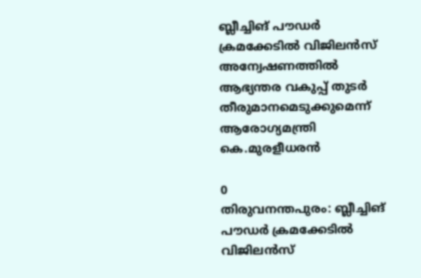ബ്ലീച്ചിങ് പൗഡർ ക്രമക്കേടിൽ വിജിലൻസ് അന്വേഷണത്തിൽ ആഭ്യന്തര വകുപ്പ് തുടർ തീരുമാനമെടുക്കുമെന്ന് ആരോഗ്യമന്ത്രി കെ.മുരളീധരൻ

0
തിരുവനന്തപുരം: ബ്ലീച്ചിങ് പൗഡർ ക്രമക്കേടിൽ വിജിലൻസ്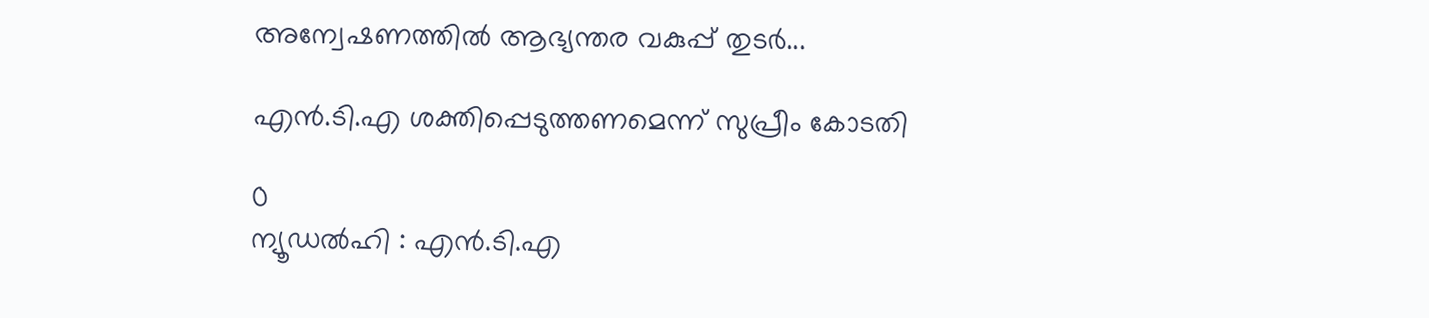അന്വേഷണത്തിൽ ആഭ്യന്തര വകുപ്പ് തുടർ...

എന്‍.ടി.എ ശക്തിപ്പെടുത്തണമെന്ന് സുപ്രീം കോടതി

0
ന്യൂഡൽഹി : എൻ.ടി.എ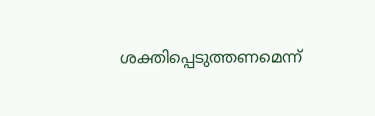ശക്തിപ്പെടുത്തണമെന്ന്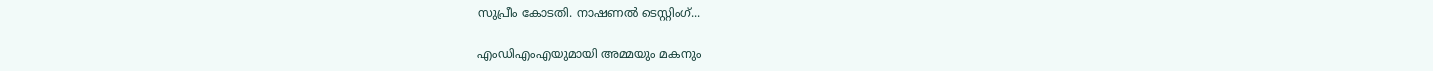സുപ്രീം കോടതി. നാഷണൽ ടെസ്റ്റിംഗ്...

എംഡിഎംഎയുമായി അമ്മയും മകനും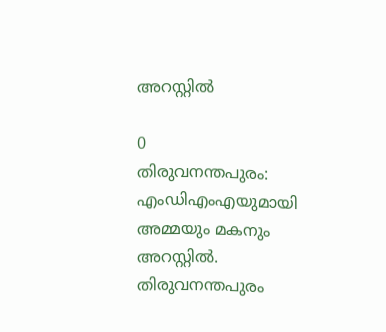അറസ്റ്റിൽ

0
തിരുവനന്തപുരം: എംഡിഎംഎയുമായി അമ്മയും മകനും അറസ്റ്റിൽ. തിരുവനന്തപുരം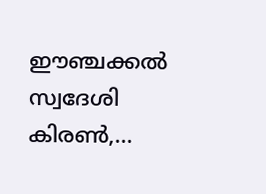ഈഞ്ചക്കൽ സ്വദേശി കിരൺ,...